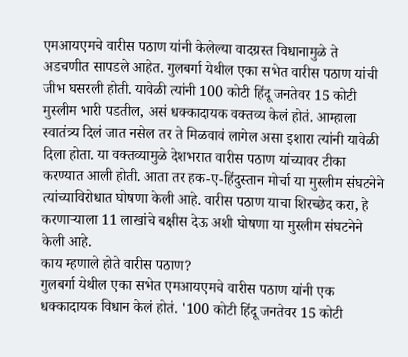एमआयएमचे वारीस पठाण यांनी केलेल्या वादग्रस्त विधानामुळे ते अडचणीत सापडले आहेत. गुलबर्गा येथील एका सभेत वारीस पठाण यांची जीभ घसरली होती. यावेळी त्यांनी 100 कोटी हिंदू जनतेवर 15 कोटी मुस्लीम भारी पडतील, असं धक्कादायक वक्तव्य केलं होतं. आम्हाला स्वातंत्र्य दिलं जात नसेल तर ते मिळवावं लागेल असा इशारा त्यांनी यावेळी दिला होता. या वक्तव्यामुळे देशभरात वारीस पठाण यांच्यावर टीका करण्यात आली होती. आता तर हक-ए-हिंदुस्तान मोर्चा या मुस्लीम संघटनेने त्यांच्याविरोधात घोषणा केली आहे. वारीस पठाण याचा शिरच्छेद करा, हे करणाऱ्याला 11 लाखांचे बक्षीस देऊ अशी घोषणा या मुस्लीम संघटनेने केली आहे.
काय म्हणाले होते वारीस पठाण?
गुलबर्गा येथील एका सभेत एमआयएमचे वारीस पठाण यांनी एक धक्कादायक विधान केलं होतं. '100 कोटी हिंदू जनतेवर 15 कोटी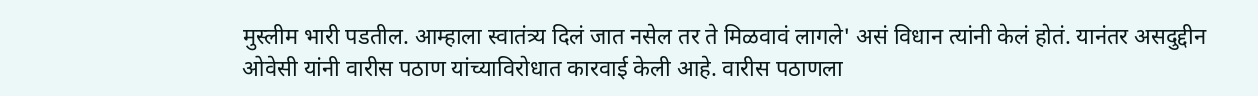मुस्लीम भारी पडतील. आम्हाला स्वातंत्र्य दिलं जात नसेल तर ते मिळवावं लागले' असं विधान त्यांनी केलं होतं. यानंतर असदुद्दीन ओवेसी यांनी वारीस पठाण यांच्याविरोधात कारवाई केली आहे. वारीस पठाणला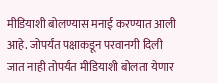मीडियाशी बोलण्यास मनाई करण्यात आली आहे. जोपर्यंत पक्षाकडून परवानगी दिली जात नाही तोपर्यंत मीडियाशी बोलता येणार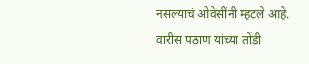नसल्याचं ओवेसींनी म्हटले आहे. वारीस पठाण यांच्या तोंडी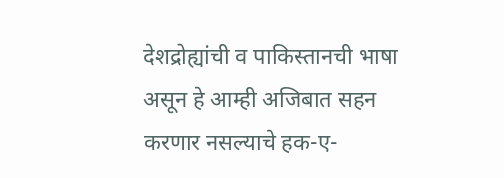देशद्रोह्यांची व पाकिस्तानची भाषा असून हे आम्ही अजिबात सहन करणार नसल्याचे हक-ए-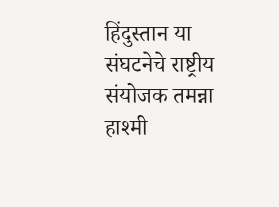हिंदुस्तान या संघटनेचे राष्ट्रीय संयोजक तमन्ना हाश्मी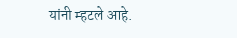यांनी म्हटले आहे.